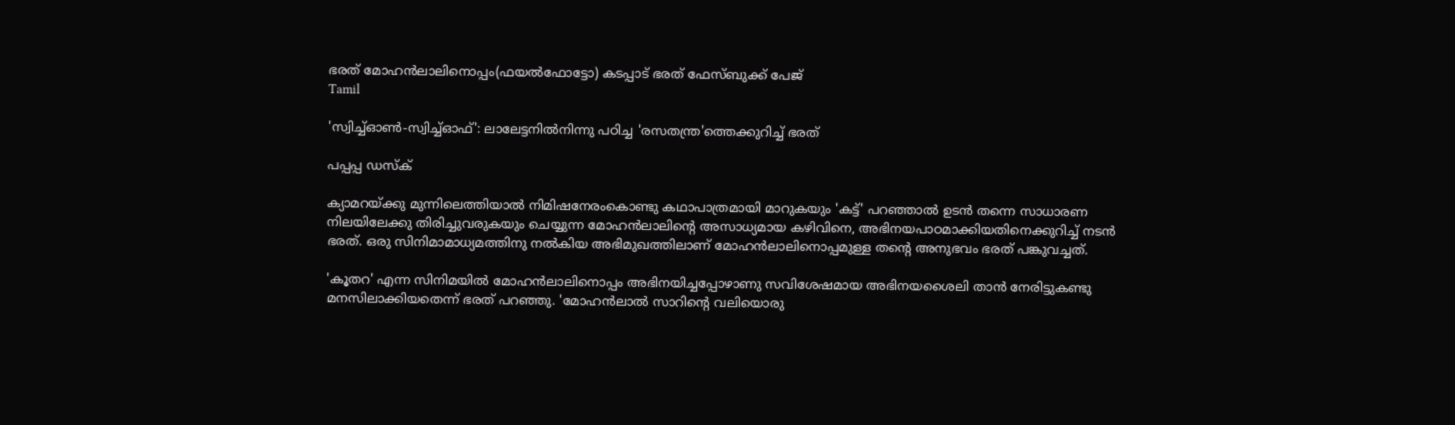ഭരത് മോഹൻലാലിനൊപ്പം(ഫയൽഫോട്ടോ) കടപ്പാട് ഭരത് ഫേസ്ബുക്ക് പേജ്
Tamil

'സ്വിച്ച്ഓണ്‍-സ്വിച്ച്ഓഫ്': ലാലേട്ടനില്‍നിന്നു പഠിച്ച 'രസതന്ത്ര'ത്തെക്കുറിച്ച് ഭരത്

പപ്പപ്പ ഡസ്‌ക്‌

ക്യാമറയ്ക്കു മുന്നിലെത്തിയാല്‍ നിമിഷനേരംകൊണ്ടു കഥാപാത്രമായി മാറുകയും 'കട്ട്' പറഞ്ഞാല്‍ ഉടന്‍ തന്നെ സാധാരണ നിലയിലേക്കു തിരിച്ചുവരുകയും ചെയ്യുന്ന മോഹന്‍ലാലിന്റെ അസാധ്യമായ കഴിവിനെ, അഭിനയപാഠമാക്കിയതിനെക്കുറിച്ച് നടന്‍ ഭരത്. ഒരു സിനിമാമാധ്യമത്തിനു നല്‍കിയ അഭിമുഖത്തിലാണ് മോഹന്‍ലാലിനൊപ്പമുള്ള തന്റെ അനുഭവം ഭരത് പങ്കുവച്ചത്.

'കൂതറ' എന്ന സിനിമയില്‍ മോഹന്‍ലാലിനൊപ്പം അഭിനയിച്ചപ്പോഴാണു സവിശേഷമായ അഭിനയശൈലി താന്‍ നേരിട്ടുകണ്ടു മനസിലാക്കിയതെന്ന് ഭരത് പറഞ്ഞു. 'മോഹന്‍ലാല്‍ സാറിന്റെ വലിയൊരു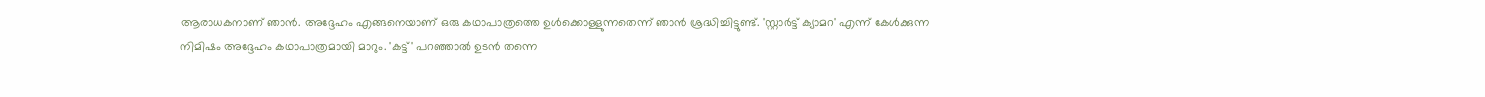ആരാധകനാണ് ഞാന്‍. അദ്ദേഹം എങ്ങനെയാണ് ഒരു കഥാപാത്രത്തെ ഉള്‍ക്കൊള്ളുന്നതെന്ന് ഞാന്‍ ശ്രദ്ധിച്ചിട്ടുണ്ട്. 'സ്റ്റാര്‍ട്ട് ക്യാമറ' എന്ന് കേള്‍ക്കുന്ന നിമിഷം അദ്ദേഹം കഥാപാത്രമായി മാറും. 'കട്ട്' പറഞ്ഞാല്‍ ഉടന്‍ തന്നെ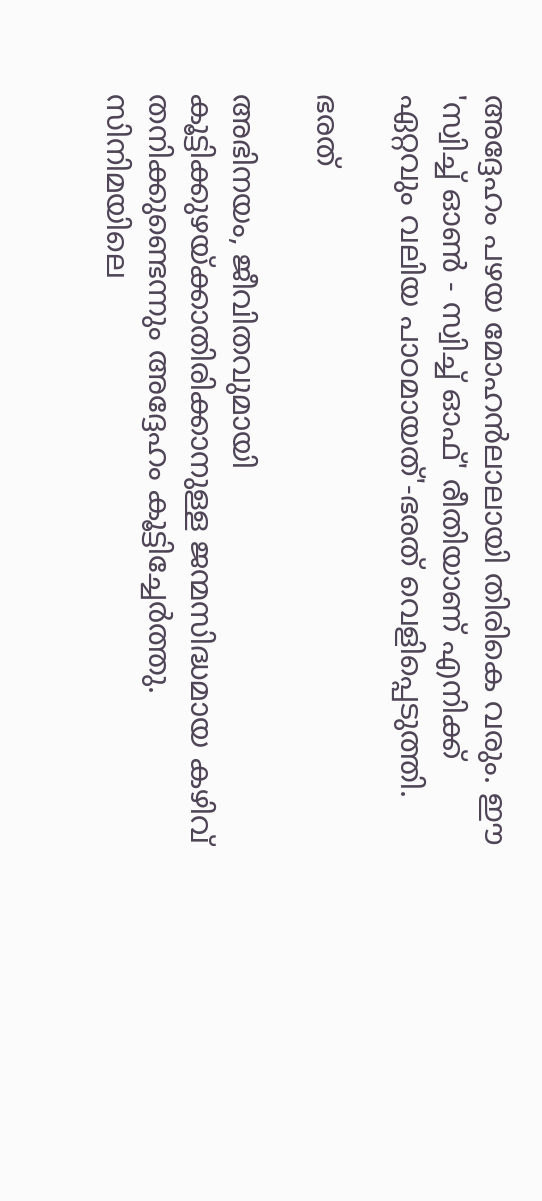അദ്ദേഹം പഴയ മോഹന്‍ലാലായി തിരികെ വരും. ഈ 'സ്വിച്ച് ഓണ്‍ - സ്വിച്ച് ഓഫ്' രീതിയാണ് എനിക്ക് ഏറ്റവും വലിയ പാഠമായത്'-ഭരത് വെളിപ്പെടുത്തി.

ഭരത്

അഭിനയം, ജീവിതവുമായി കൂട്ടിക്കുഴയ്ക്കാതിരിക്കാനുള്ള ജന്മസിദ്ധമായ കഴിവ് തനിക്കുണ്ടെന്നും അദ്ദേഹം കൂട്ടിച്ചേര്‍ത്തു. സിനിമയിലെ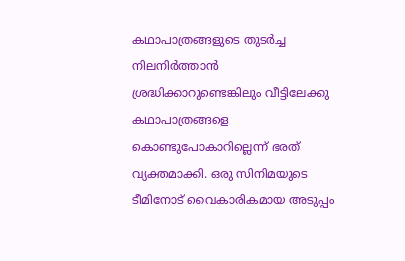കഥാപാത്രങ്ങളുടെ തുടര്‍ച്ച നിലനിര്‍ത്താന്‍ ശ്രദ്ധിക്കാറുണ്ടെങ്കിലും വീട്ടിലേക്കു കഥാപാത്രങ്ങളെ കൊണ്ടുപോകാറില്ലെന്ന് ഭരത് വ്യക്തമാക്കി. ഒരു സിനിമയുടെ ടീമിനോട് വൈകാരികമായ അടുപ്പം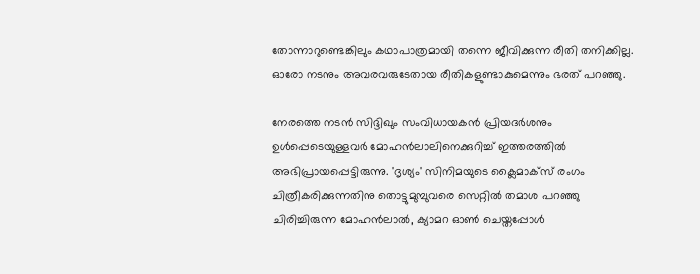തോന്നാറുണ്ടെങ്കിലും കഥാപാത്രമായി തന്നെ ജീവിക്കുന്ന രീതി തനിക്കില്ല. ഓരോ നടനും അവരവരുടേതായ രീതികളുണ്ടാകുമെന്നും ഭരത് പറഞ്ഞു.

നേരത്തെ നടൻ സിദ്ദിഖും സംവിധായകൻ പ്രിയദർശനും ഉള്‍പ്പെടെയുള്ളവര്‍ മോഹന്‍ലാലിനെക്കുറിച്ച് ഇത്തരത്തില്‍ അഭിപ്രായപ്പെട്ടിരുന്നു. 'ദൃശ്യം' സിനിമയുടെ ക്ലൈമാക്‌സ് രംഗം ചിത്രീകരിക്കുന്നതിനു തൊട്ടുമുമ്പുവരെ സെറ്റില്‍ തമാശ പറഞ്ഞു ചിരിച്ചിരുന്ന മോഹന്‍ലാല്‍, ക്യാമറ ഓണ്‍ ചെയ്തപ്പോള്‍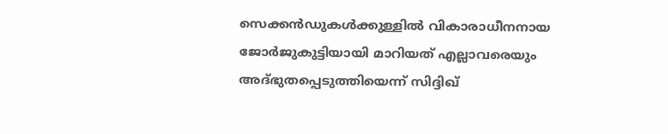സെക്കന്‍ഡുകള്‍ക്കുള്ളില്‍ വികാരാധീനനായ ജോര്‍ജുകുട്ടിയായി മാറിയത് എല്ലാവരെയും അദ്ഭുതപ്പെടുത്തിയെന്ന് സിദ്ദിഖ്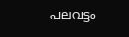പലവട്ടം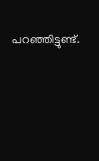പറഞ്ഞിട്ടുണ്ട്.